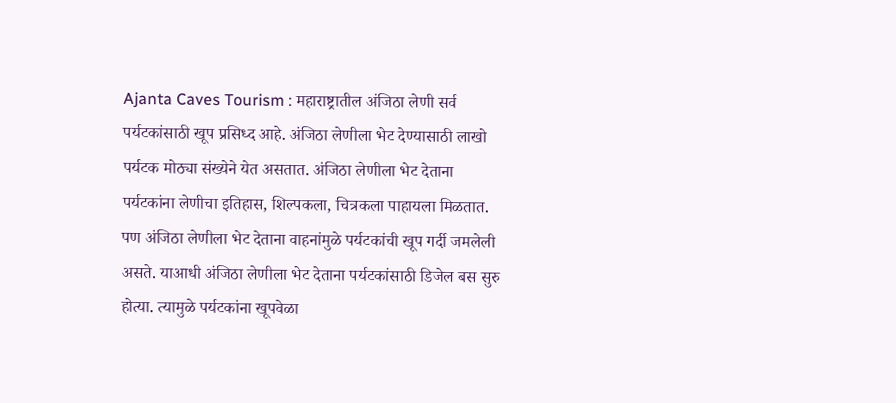Ajanta Caves Tourism : महाराष्ट्रातील अंजिठा लेणी सर्व पर्यटकांसाठी खूप प्रसिध्द आहे. अंजिठा लेणीला भेट देण्यासाठी लाखो पर्यटक मोठ्या संख्येने येत असतात. अंजिठा लेणीला भेट देताना पर्यटकांना लेणीचा इतिहास, शिल्पकला, चित्रकला पाहायला मिळतात. पण अंजिठा लेणीला भेट देताना वाहनांमुळे पर्यटकांची खूप गर्दी जमलेली असते. याआधी अंजिठा लेणीला भेट देताना पर्यटकांसाठी डिजेल बस सुरु होत्या. त्यामुळे पर्यटकांना खूपवेळा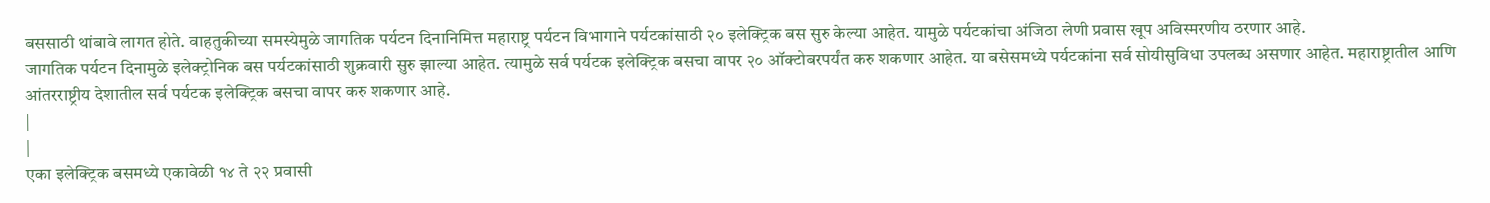बससाठी थांबावे लागत होते. वाहतुकीच्या समस्येमुळे जागतिक पर्यटन दिनानिमित्त महाराष्ट्र पर्यटन विभागाने पर्यटकांसाठी २० इलेक्ट्रिक बस सुरु केल्या आहेत. यामुळे पर्यटकांचा अंजिठा लेणी प्रवास खूप अविस्मरणीय ठरणार आहे.
जागतिक पर्यटन दिनामुळे इलेक्ट्रोनिक बस पर्यटकांसाठी शुक्रवारी सुरु झाल्या आहेत. त्यामुळे सर्व पर्यटक इलेक्ट्रिक बसचा वापर २० ऑक्टोबरपर्यंत करु शकणार आहेत. या बसेसमध्ये पर्यटकांना सर्व सोयीसुविधा उपलब्ध असणार आहेत. महाराष्ट्रातील आणि आंतरराष्ट्रीय देशातील सर्व पर्यटक इलेक्ट्रिक बसचा वापर करु शकणार आहे.
|
|
एका इलेक्ट्रिक बसमध्ये एकावेळी १४ ते २२ प्रवासी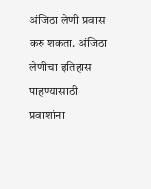अंजिठा लेणी प्रवास करु शकता. अंजिठा लेणीचा इतिहास पाहण्यासाठी प्रवाशांना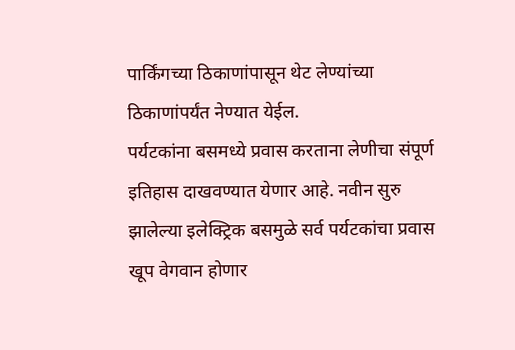पार्किंगच्या ठिकाणांपासून थेट लेण्यांच्या ठिकाणांपर्यंत नेण्यात येईल.
पर्यटकांना बसमध्ये प्रवास करताना लेणीचा संपूर्ण इतिहास दाखवण्यात येणार आहे. नवीन सुरु झालेल्या इलेक्ट्रिक बसमुळे सर्व पर्यटकांचा प्रवास खूप वेगवान होणार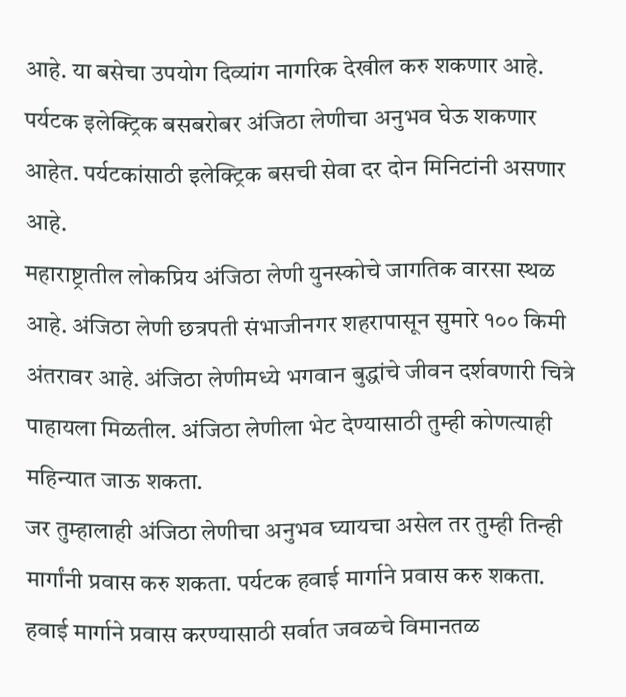आहे. या बसेचा उपयोग दिव्यांग नागरिक देखील करु शकणार आहे. पर्यटक इलेक्ट्रिक बसबरोबर अंजिठा लेणीचा अनुभव घेऊ शकणार आहेत. पर्यटकांसाठी इलेक्ट्रिक बसची सेवा दर दोन मिनिटांनी असणार आहे.
महाराष्ट्रातील लोकप्रिय अंजिठा लेणी युनस्कोचे जागतिक वारसा स्थळ आहे. अंजिठा लेणी छत्रपती संभाजीनगर शहरापासून सुमारे १०० किमी अंतरावर आहे. अंजिठा लेणीमध्ये भगवान बुद्धांचे जीवन दर्शवणारी चित्रे पाहायला मिळतील. अंजिठा लेणीला भेट देण्यासाठी तुम्ही कोणत्याही महिन्यात जाऊ शकता.
जर तुम्हालाही अंजिठा लेणीचा अनुभव घ्यायचा असेल तर तुम्ही तिन्ही मार्गांनी प्रवास करु शकता. पर्यटक हवाई मार्गाने प्रवास करु शकता. हवाई मार्गाने प्रवास करण्यासाठी सर्वात जवळचे विमानतळ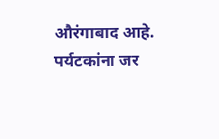औरंगाबाद आहे. पर्यटकांना जर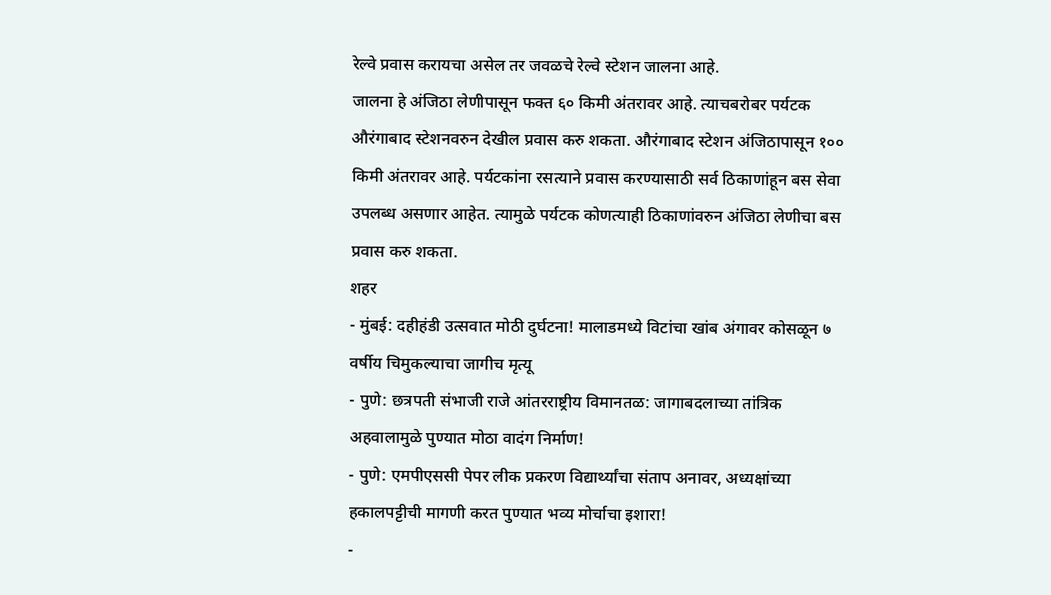रेल्वे प्रवास करायचा असेल तर जवळचे रेल्वे स्टेशन जालना आहे.
जालना हे अंजिठा लेणीपासून फक्त ६० किमी अंतरावर आहे. त्याचबरोबर पर्यटक औरंगाबाद स्टेशनवरुन देखील प्रवास करु शकता. औरंगाबाद स्टेशन अंजिठापासून १०० किमी अंतरावर आहे. पर्यटकांना रसत्याने प्रवास करण्यासाठी सर्व ठिकाणांहून बस सेवा उपलब्ध असणार आहेत. त्यामुळे पर्यटक कोणत्याही ठिकाणांवरुन अंजिठा लेणीचा बस प्रवास करु शकता.
शहर
- मुंबई: दहीहंडी उत्सवात मोठी दुर्घटना! मालाडमध्ये विटांचा खांब अंगावर कोसळून ७ वर्षीय चिमुकल्याचा जागीच मृत्यू
- पुणे: छत्रपती संभाजी राजे आंतरराष्ट्रीय विमानतळ: जागाबदलाच्या तांत्रिक अहवालामुळे पुण्यात मोठा वादंग निर्माण!
- पुणे: एमपीएससी पेपर लीक प्रकरण विद्यार्थ्यांचा संताप अनावर, अध्यक्षांच्या हकालपट्टीची मागणी करत पुण्यात भव्य मोर्चाचा इशारा!
-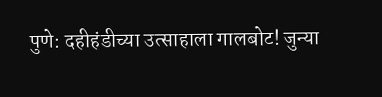पुणे: दहीहंडीच्या उत्साहाला गालबोट! जुन्या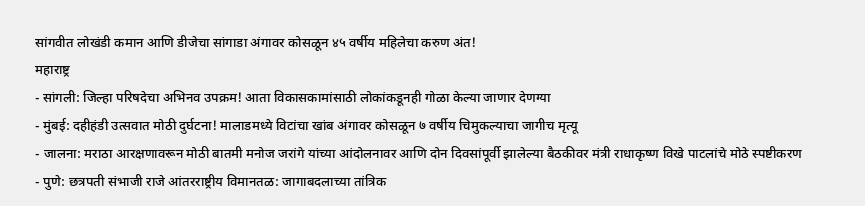सांगवीत लोखंडी कमान आणि डीजेचा सांगाडा अंगावर कोसळून ४५ वर्षीय महिलेचा करुण अंत!
महाराष्ट्र
- सांगली: जिल्हा परिषदेचा अभिनव उपक्रम! आता विकासकामांसाठी लोकांकडूनही गोळा केल्या जाणार देणग्या
- मुंबई: दहीहंडी उत्सवात मोठी दुर्घटना! मालाडमध्ये विटांचा खांब अंगावर कोसळून ७ वर्षीय चिमुकल्याचा जागीच मृत्यू
- जालना: मराठा आरक्षणावरून मोठी बातमी मनोज जरांगे यांच्या आंदोलनावर आणि दोन दिवसांपूर्वी झालेल्या बैठकीवर मंत्री राधाकृष्ण विखे पाटलांचे मोठे स्पष्टीकरण
- पुणे: छत्रपती संभाजी राजे आंतरराष्ट्रीय विमानतळ: जागाबदलाच्या तांत्रिक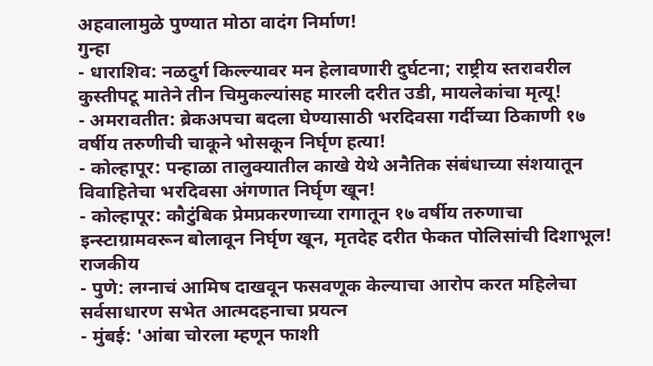अहवालामुळे पुण्यात मोठा वादंग निर्माण!
गुन्हा
- धाराशिव: नळदुर्ग किल्ल्यावर मन हेलावणारी दुर्घटना; राष्ट्रीय स्तरावरील कुस्तीपटू मातेने तीन चिमुकल्यांसह मारली दरीत उडी, मायलेकांचा मृत्यू!
- अमरावतीत: ब्रेकअपचा बदला घेण्यासाठी भरदिवसा गर्दीच्या ठिकाणी १७ वर्षीय तरुणीची चाकूने भोसकून निर्घृण हत्या!
- कोल्हापूर: पन्हाळा तालुक्यातील काखे येथे अनैतिक संबंधाच्या संशयातून विवाहितेचा भरदिवसा अंगणात निर्घृण खून!
- कोल्हापूर: कौटुंबिक प्रेमप्रकरणाच्या रागातून १७ वर्षीय तरुणाचा इन्स्टाग्रामवरून बोलावून निर्घृण खून, मृतदेह दरीत फेकत पोलिसांची दिशाभूल!
राजकीय
- पुणे: लग्नाचं आमिष दाखवून फसवणूक केल्याचा आरोप करत महिलेचा सर्वसाधारण सभेत आत्मदहनाचा प्रयत्न
- मुंबई: 'आंबा चोरला म्हणून फाशी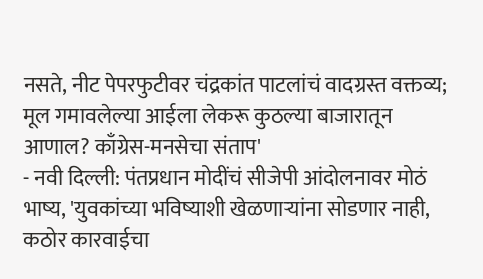नसते, नीट पेपरफुटीवर चंद्रकांत पाटलांचं वादग्रस्त वक्तव्य; मूल गमावलेल्या आईला लेकरू कुठल्या बाजारातून आणाल? काँग्रेस-मनसेचा संताप'
- नवी दिल्ली: पंतप्रधान मोदींचं सीजेपी आंदोलनावर मोठं भाष्य, 'युवकांच्या भविष्याशी खेळणाऱ्यांना सोडणार नाही, कठोर कारवाईचा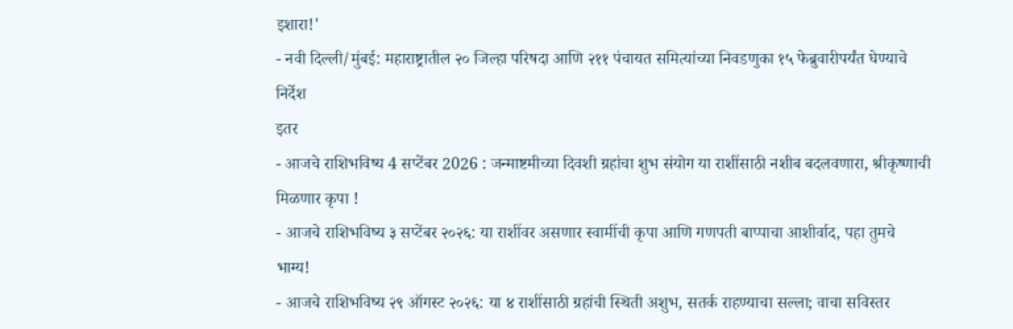इशारा!'
- नवी दिल्ली/मुंबई: महाराष्ट्रातील २० जिल्हा परिषदा आणि २११ पंचायत समित्यांच्या निवडणुका १५ फेब्रुवारीपर्यंत घेण्याचे निर्देश
इतर
- आजचे राशिभविष्य 4 सप्टेंबर 2026 : जन्माष्टमीच्या दिवशी ग्रहांचा शुभ संयोग या राशींसाठी नशीब बदलवणारा, श्रीकृष्णाची मिळणार कृपा !
- आजचे राशिभविष्य ३ सप्टेंबर २०२६: या राशींवर असणार स्वामींची कृपा आणि गणपती बाप्पाचा आशीर्वाद, पहा तुमचे भाग्य!
- आजचे राशिभविष्य २९ ऑगस्ट २०२६: या ४ राशींसाठी ग्रहांची स्थिती अशुभ, सतर्क राहण्याचा सल्ला; वाचा सविस्तर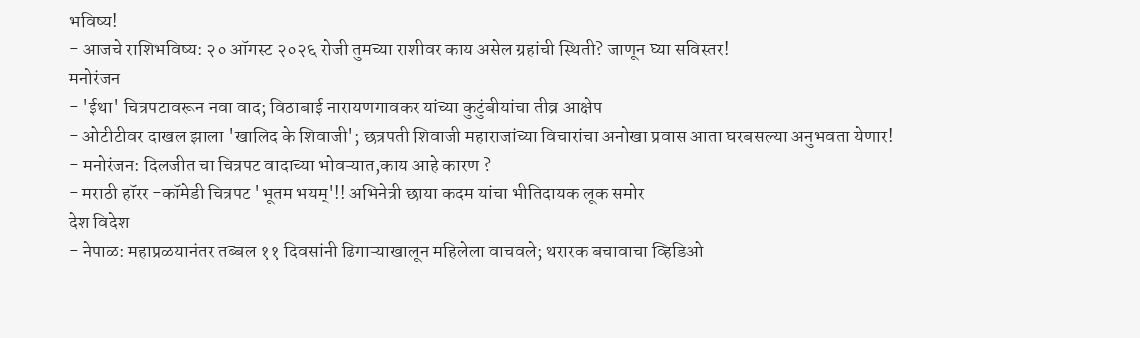भविष्य!
- आजचे राशिभविष्य: २० ऑगस्ट २०२६ रोजी तुमच्या राशीवर काय असेल ग्रहांची स्थिती? जाणून घ्या सविस्तर!
मनोरंजन
- 'ईथा' चित्रपटावरून नवा वाद; विठाबाई नारायणगावकर यांच्या कुटुंबीयांचा तीव्र आक्षेप
- ओटीटीवर दाखल झाला 'खालिद के शिवाजी'; छत्रपती शिवाजी महाराजांच्या विचारांचा अनोखा प्रवास आता घरबसल्या अनुभवता येणार!
- मनोरंजन: दिलजीत चा चित्रपट वादाच्या भोवऱ्यात,काय आहे कारण ?
- मराठी हॉरर -कॉमेडी चित्रपट 'भूतम भयम्'!! अभिनेत्री छाया कदम यांचा भीतिदायक लूक समोर
देश विदेश
- नेपाळ: महाप्रळयानंतर तब्बल ११ दिवसांनी ढिगाऱ्याखालून महिलेला वाचवले; थरारक बचावाचा व्हिडिओ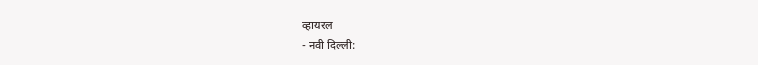व्हायरल
- नवी दिल्ली: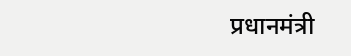प्रधानमंत्री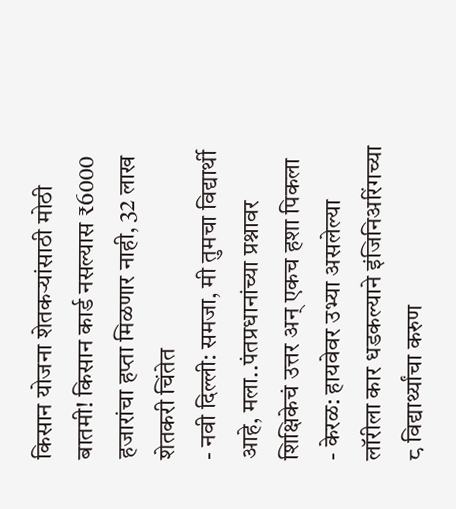किसान योजना शेतकऱ्यांसाठी मोठी बातमी! किसान कार्ड नसल्यास ₹6000 हजारांचा हप्ता मिळणार नाही, 32 लाख शेतकरी चिंतेत
- नवी दिल्ली: समजा, मी तुमचा विद्यार्थी आहे, मला..पंतप्रधानांच्या प्रश्नावर शिक्षिकेचं उत्तर अन् एकच हशा पिकला
- केरळ: हायवेवर उभ्या असलेल्या लॉरीला कार धडकल्याने इंजिनिअरिंगच्या ८ विद्यार्थ्यांचा करुण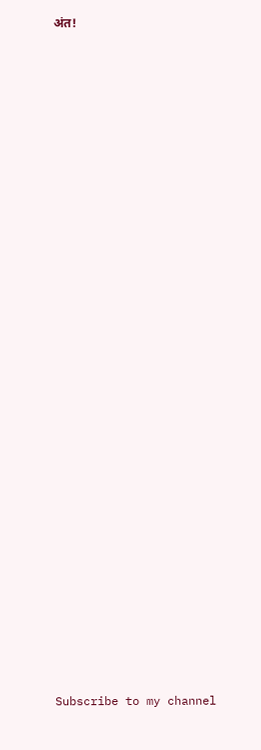अंत!




























Subscribe to my channel